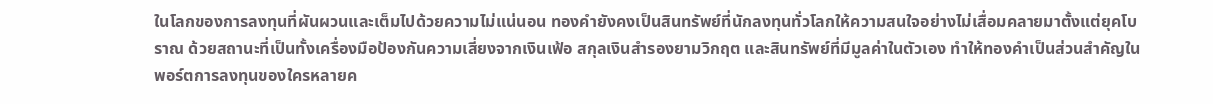ในโลกของการลงทุนที่ผันผวนและเต็มไปด้วยความไม่แน่นอน ทองคำยังคงเป็นสินทรัพย์ที่นักลงทุนทั่วโลกให้ความสนใจอย่างไม่เสื่อมคลายมาตั้งแต่ยุคโบราณ ด้วยสถานะที่เป็นทั้งเครื่องมือป้องกันความเสี่ยงจากเงินเฟ้อ สกุลเงินสำรองยามวิกฤต และสินทรัพย์ที่มีมูลค่าในตัวเอง ทำให้ทองคำเป็นส่วนสำคัญในพอร์ตการลงทุนของใครหลายค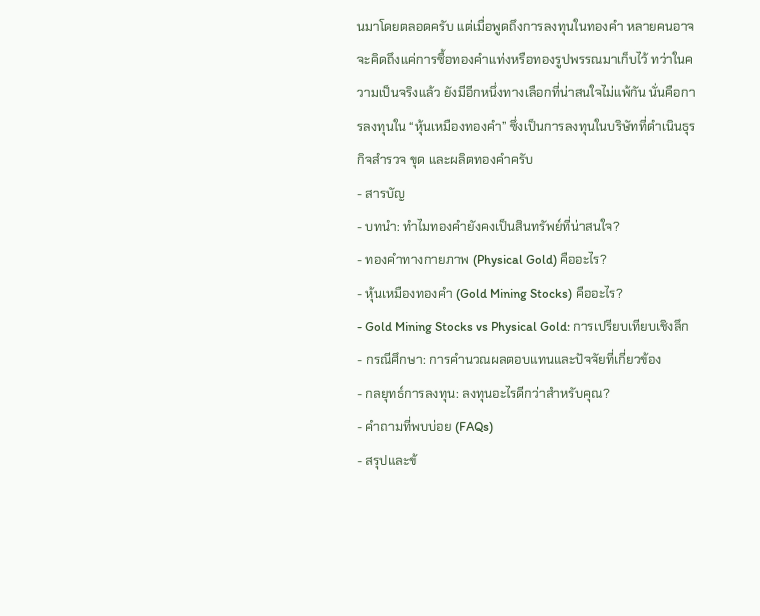นมาโดยตลอดครับ แต่เมื่อพูดถึงการลงทุนในทองคำ หลายคนอาจจะคิดถึงแค่การซื้อทองคำแท่งหรือทองรูปพรรณมาเก็บไว้ ทว่าในความเป็นจริงแล้ว ยังมีอีกหนึ่งทางเลือกที่น่าสนใจไม่แพ้กัน นั่นคือการลงทุนใน “หุ้นเหมืองทองคำ” ซึ่งเป็นการลงทุนในบริษัทที่ดำเนินธุรกิจสำรวจ ขุด และผลิตทองคำครับ
- สารบัญ
- บทนำ: ทำไมทองคำยังคงเป็นสินทรัพย์ที่น่าสนใจ?
- ทองคำทางกายภาพ (Physical Gold) คืออะไร?
- หุ้นเหมืองทองคำ (Gold Mining Stocks) คืออะไร?
- Gold Mining Stocks vs Physical Gold: การเปรียบเทียบเชิงลึก
- กรณีศึกษา: การคำนวณผลตอบแทนและปัจจัยที่เกี่ยวข้อง
- กลยุทธ์การลงทุน: ลงทุนอะไรดีกว่าสำหรับคุณ?
- คำถามที่พบบ่อย (FAQs)
- สรุปและข้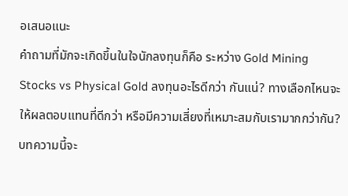อเสนอแนะ
คำถามที่มักจะเกิดขึ้นในใจนักลงทุนก็คือ ระหว่าง Gold Mining Stocks vs Physical Gold ลงทุนอะไรดีกว่า กันแน่? ทางเลือกไหนจะให้ผลตอบแทนที่ดีกว่า หรือมีความเสี่ยงที่เหมาะสมกับเรามากกว่ากัน? บทความนี้จะ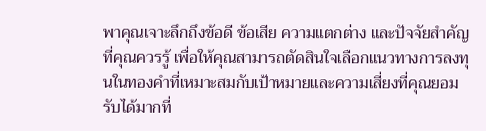พาคุณเจาะลึกถึงข้อดี ข้อเสีย ความแตกต่าง และปัจจัยสำคัญที่คุณควรรู้ เพื่อให้คุณสามารถตัดสินใจเลือกแนวทางการลงทุนในทองคำที่เหมาะสมกับเป้าหมายและความเสี่ยงที่คุณยอมรับได้มากที่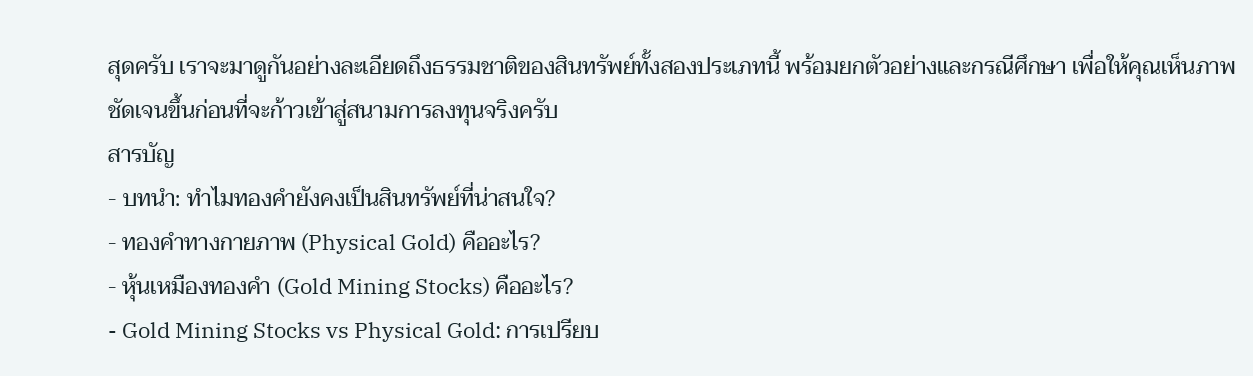สุดครับ เราจะมาดูกันอย่างละเอียดถึงธรรมชาติของสินทรัพย์ทั้งสองประเภทนี้ พร้อมยกตัวอย่างและกรณีศึกษา เพื่อให้คุณเห็นภาพชัดเจนขึ้นก่อนที่จะก้าวเข้าสู่สนามการลงทุนจริงครับ
สารบัญ
- บทนำ: ทำไมทองคำยังคงเป็นสินทรัพย์ที่น่าสนใจ?
- ทองคำทางกายภาพ (Physical Gold) คืออะไร?
- หุ้นเหมืองทองคำ (Gold Mining Stocks) คืออะไร?
- Gold Mining Stocks vs Physical Gold: การเปรียบ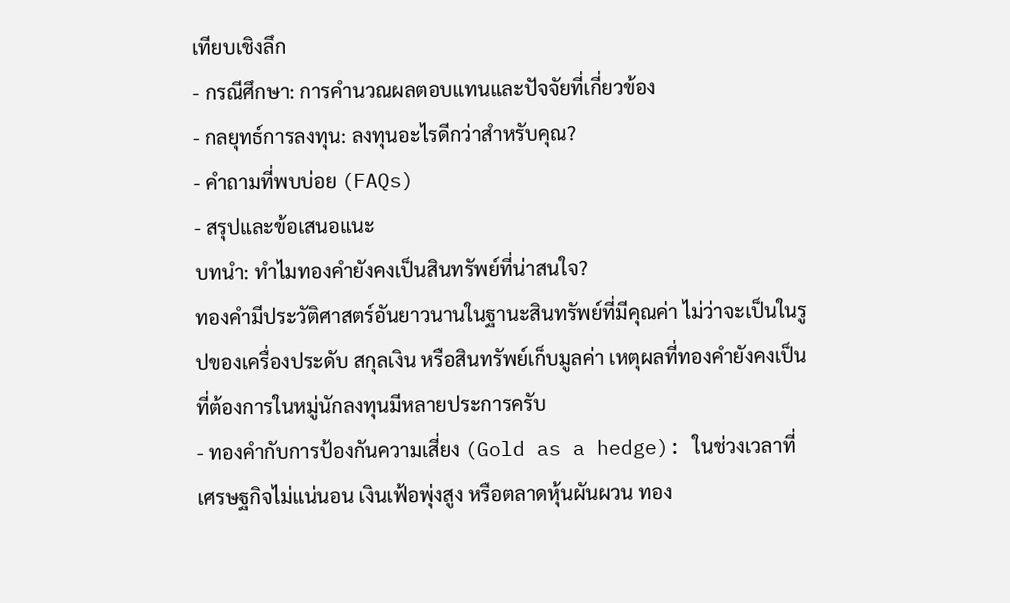เทียบเชิงลึก
- กรณีศึกษา: การคำนวณผลตอบแทนและปัจจัยที่เกี่ยวข้อง
- กลยุทธ์การลงทุน: ลงทุนอะไรดีกว่าสำหรับคุณ?
- คำถามที่พบบ่อย (FAQs)
- สรุปและข้อเสนอแนะ
บทนำ: ทำไมทองคำยังคงเป็นสินทรัพย์ที่น่าสนใจ?
ทองคำมีประวัติศาสตร์อันยาวนานในฐานะสินทรัพย์ที่มีคุณค่า ไม่ว่าจะเป็นในรูปของเครื่องประดับ สกุลเงิน หรือสินทรัพย์เก็บมูลค่า เหตุผลที่ทองคำยังคงเป็นที่ต้องการในหมู่นักลงทุนมีหลายประการครับ
- ทองคำกับการป้องกันความเสี่ยง (Gold as a hedge): ในช่วงเวลาที่เศรษฐกิจไม่แน่นอน เงินเฟ้อพุ่งสูง หรือตลาดหุ้นผันผวน ทอง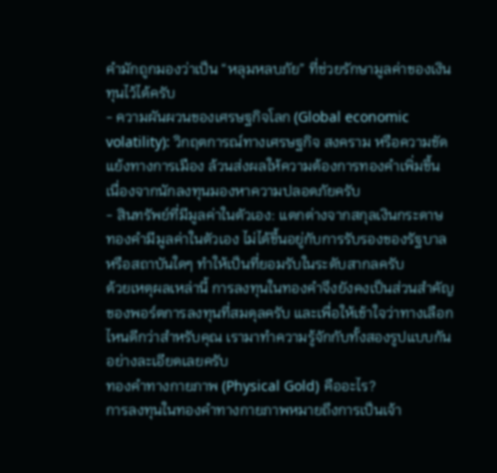คำมักถูกมองว่าเป็น “หลุมหลบภัย” ที่ช่วยรักษามูลค่าของเงินทุนไว้ได้ครับ
- ความผันผวนของเศรษฐกิจโลก (Global economic volatility): วิกฤตการณ์ทางเศรษฐกิจ สงคราม หรือความขัดแย้งทางการเมือง ล้วนส่งผลให้ความต้องการทองคำเพิ่มขึ้น เนื่องจากนักลงทุนมองหาความปลอดภัยครับ
- สินทรัพย์ที่มีมูลค่าในตัวเอง: แตกต่างจากสกุลเงินกระดาษ ทองคำมีมูลค่าในตัวเอง ไม่ได้ขึ้นอยู่กับการรับรองของรัฐบาลหรือสถาบันใดๆ ทำให้เป็นที่ยอมรับในระดับสากลครับ
ด้วยเหตุผลเหล่านี้ การลงทุนในทองคำจึงยังคงเป็นส่วนสำคัญของพอร์ตการลงทุนที่สมดุลครับ และเพื่อให้เข้าใจว่าทางเลือกไหนดีกว่าสำหรับคุณ เรามาทำความรู้จักกับทั้งสองรูปแบบกันอย่างละเอียดเลยครับ
ทองคำทางกายภาพ (Physical Gold) คืออะไร?
การลงทุนในทองคำทางกายภาพหมายถึงการเป็นเจ้า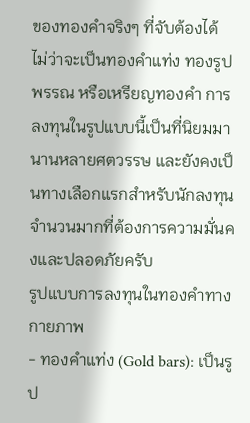ของทองคำจริงๆ ที่จับต้องได้ ไม่ว่าจะเป็นทองคำแท่ง ทองรูปพรรณ หรือเหรียญทองคำ การลงทุนในรูปแบบนี้เป็นที่นิยมมานานหลายศตวรรษ และยังคงเป็นทางเลือกแรกสำหรับนักลงทุนจำนวนมากที่ต้องการความมั่นคงและปลอดภัยครับ
รูปแบบการลงทุนในทองคำทางกายภาพ
- ทองคำแท่ง (Gold bars): เป็นรูป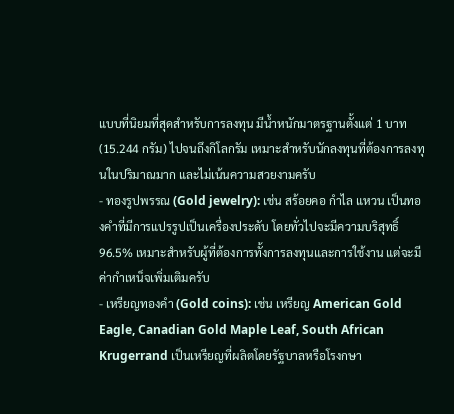แบบที่นิยมที่สุดสำหรับการลงทุน มีน้ำหนักมาตรฐานตั้งแต่ 1 บาท (15.244 กรัม) ไปจนถึงกิโลกรัม เหมาะสำหรับนักลงทุนที่ต้องการลงทุนในปริมาณมาก และไม่เน้นความสวยงามครับ
- ทองรูปพรรณ (Gold jewelry): เช่น สร้อยคอ กำไล แหวน เป็นทองคำที่มีการแปรรูปเป็นเครื่องประดับ โดยทั่วไปจะมีความบริสุทธิ์ 96.5% เหมาะสำหรับผู้ที่ต้องการทั้งการลงทุนและการใช้งาน แต่จะมีค่ากำเหน็จเพิ่มเติมครับ
- เหรียญทองคำ (Gold coins): เช่น เหรียญ American Gold Eagle, Canadian Gold Maple Leaf, South African Krugerrand เป็นเหรียญที่ผลิตโดยรัฐบาลหรือโรงกษา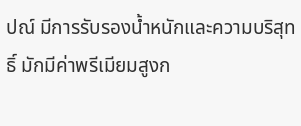ปณ์ มีการรับรองน้ำหนักและความบริสุทธิ์ มักมีค่าพรีเมียมสูงก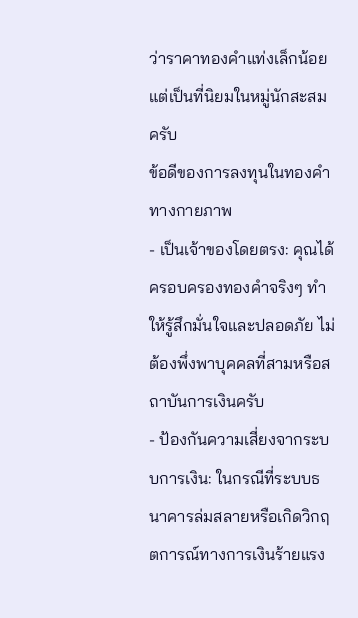ว่าราคาทองคำแท่งเล็กน้อย แต่เป็นที่นิยมในหมู่นักสะสมครับ
ข้อดีของการลงทุนในทองคำทางกายภาพ
- เป็นเจ้าของโดยตรง: คุณได้ครอบครองทองคำจริงๆ ทำให้รู้สึกมั่นใจและปลอดภัย ไม่ต้องพึ่งพาบุคคลที่สามหรือสถาบันการเงินครับ
- ป้องกันความเสี่ยงจากระบบการเงิน: ในกรณีที่ระบบธนาคารล่มสลายหรือเกิดวิกฤตการณ์ทางการเงินร้ายแรง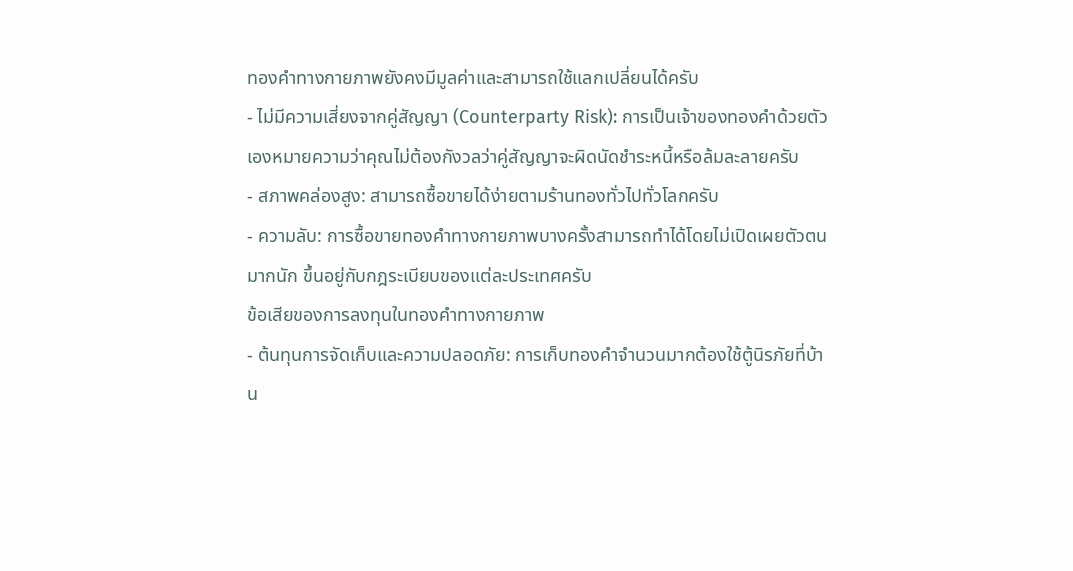ทองคำทางกายภาพยังคงมีมูลค่าและสามารถใช้แลกเปลี่ยนได้ครับ
- ไม่มีความเสี่ยงจากคู่สัญญา (Counterparty Risk): การเป็นเจ้าของทองคำด้วยตัวเองหมายความว่าคุณไม่ต้องกังวลว่าคู่สัญญาจะผิดนัดชำระหนี้หรือล้มละลายครับ
- สภาพคล่องสูง: สามารถซื้อขายได้ง่ายตามร้านทองทั่วไปทั่วโลกครับ
- ความลับ: การซื้อขายทองคำทางกายภาพบางครั้งสามารถทำได้โดยไม่เปิดเผยตัวตนมากนัก ขึ้นอยู่กับกฎระเบียบของแต่ละประเทศครับ
ข้อเสียของการลงทุนในทองคำทางกายภาพ
- ต้นทุนการจัดเก็บและความปลอดภัย: การเก็บทองคำจำนวนมากต้องใช้ตู้นิรภัยที่บ้าน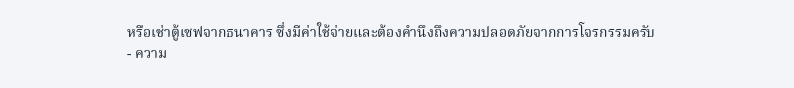หรือเช่าตู้เซฟจากธนาคาร ซึ่งมีค่าใช้จ่ายและต้องคำนึงถึงความปลอดภัยจากการโจรกรรมครับ
- ความ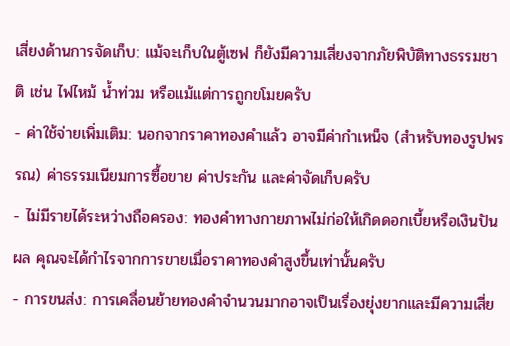เสี่ยงด้านการจัดเก็บ: แม้จะเก็บในตู้เซฟ ก็ยังมีความเสี่ยงจากภัยพิบัติทางธรรมชาติ เช่น ไฟไหม้ น้ำท่วม หรือแม้แต่การถูกขโมยครับ
- ค่าใช้จ่ายเพิ่มเติม: นอกจากราคาทองคำแล้ว อาจมีค่ากำเหน็จ (สำหรับทองรูปพรรณ) ค่าธรรมเนียมการซื้อขาย ค่าประกัน และค่าจัดเก็บครับ
- ไม่มีรายได้ระหว่างถือครอง: ทองคำทางกายภาพไม่ก่อให้เกิดดอกเบี้ยหรือเงินปันผล คุณจะได้กำไรจากการขายเมื่อราคาทองคำสูงขึ้นเท่านั้นครับ
- การขนส่ง: การเคลื่อนย้ายทองคำจำนวนมากอาจเป็นเรื่องยุ่งยากและมีความเสี่ย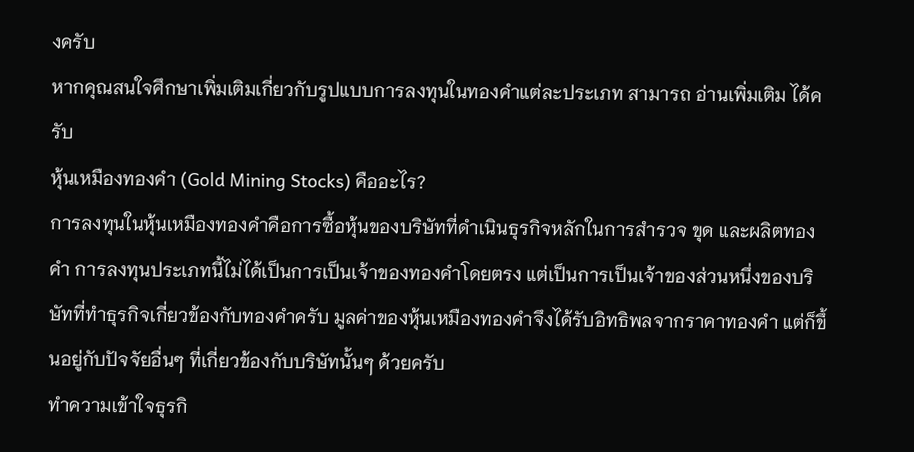งครับ
หากคุณสนใจศึกษาเพิ่มเติมเกี่ยวกับรูปแบบการลงทุนในทองคำแต่ละประเภท สามารถ อ่านเพิ่มเติม ได้ครับ
หุ้นเหมืองทองคำ (Gold Mining Stocks) คืออะไร?
การลงทุนในหุ้นเหมืองทองคำคือการซื้อหุ้นของบริษัทที่ดำเนินธุรกิจหลักในการสำรวจ ขุด และผลิตทองคำ การลงทุนประเภทนี้ไม่ได้เป็นการเป็นเจ้าของทองคำโดยตรง แต่เป็นการเป็นเจ้าของส่วนหนึ่งของบริษัทที่ทำธุรกิจเกี่ยวข้องกับทองคำครับ มูลค่าของหุ้นเหมืองทองคำจึงได้รับอิทธิพลจากราคาทองคำ แต่ก็ขึ้นอยู่กับปัจจัยอื่นๆ ที่เกี่ยวข้องกับบริษัทนั้นๆ ด้วยครับ
ทำความเข้าใจธุรกิ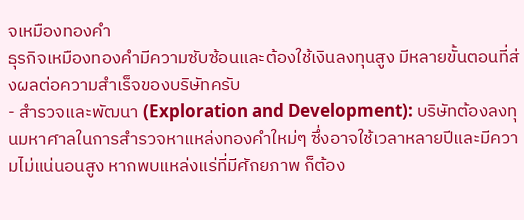จเหมืองทองคำ
ธุรกิจเหมืองทองคำมีความซับซ้อนและต้องใช้เงินลงทุนสูง มีหลายขั้นตอนที่ส่งผลต่อความสำเร็จของบริษัทครับ
- สำรวจและพัฒนา (Exploration and Development): บริษัทต้องลงทุนมหาศาลในการสำรวจหาแหล่งทองคำใหม่ๆ ซึ่งอาจใช้เวลาหลายปีและมีความไม่แน่นอนสูง หากพบแหล่งแร่ที่มีศักยภาพ ก็ต้อง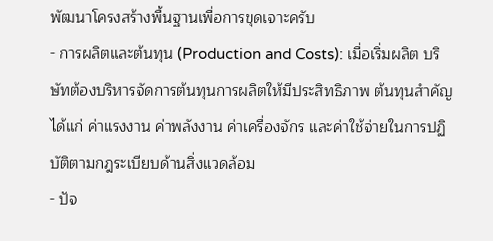พัฒนาโครงสร้างพื้นฐานเพื่อการขุดเจาะครับ
- การผลิตและต้นทุน (Production and Costs): เมื่อเริ่มผลิต บริษัทต้องบริหารจัดการต้นทุนการผลิตให้มีประสิทธิภาพ ต้นทุนสำคัญได้แก่ ค่าแรงงาน ค่าพลังงาน ค่าเครื่องจักร และค่าใช้จ่ายในการปฏิบัติตามกฎระเบียบด้านสิ่งแวดล้อม
- ปัจ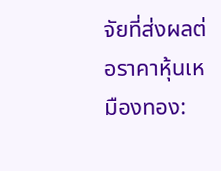จัยที่ส่งผลต่อราคาหุ้นเหมืองทอง: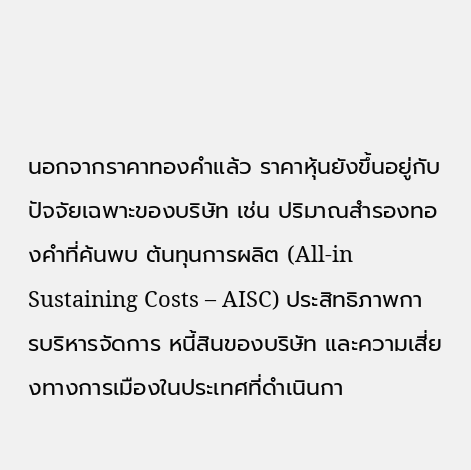นอกจากราคาทองคำแล้ว ราคาหุ้นยังขึ้นอยู่กับปัจจัยเฉพาะของบริษัท เช่น ปริมาณสำรองทองคำที่ค้นพบ ต้นทุนการผลิต (All-in Sustaining Costs – AISC) ประสิทธิภาพการบริหารจัดการ หนี้สินของบริษัท และความเสี่ยงทางการเมืองในประเทศที่ดำเนินกา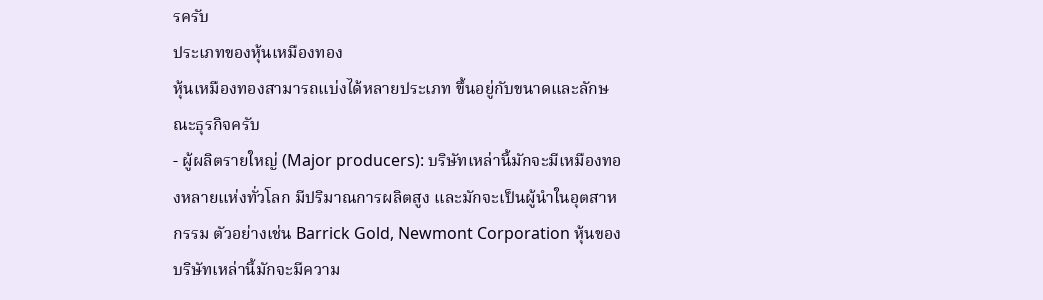รครับ
ประเภทของหุ้นเหมืองทอง
หุ้นเหมืองทองสามารถแบ่งได้หลายประเภท ขึ้นอยู่กับขนาดและลักษณะธุรกิจครับ
- ผู้ผลิตรายใหญ่ (Major producers): บริษัทเหล่านี้มักจะมีเหมืองทองหลายแห่งทั่วโลก มีปริมาณการผลิตสูง และมักจะเป็นผู้นำในอุตสาหกรรม ตัวอย่างเช่น Barrick Gold, Newmont Corporation หุ้นของบริษัทเหล่านี้มักจะมีความ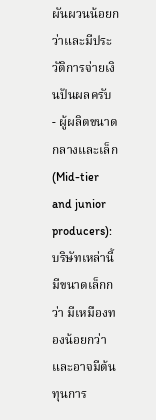ผันผวนน้อยกว่าและมีประวัติการจ่ายเงินปันผลครับ
- ผู้ผลิตขนาดกลางและเล็ก (Mid-tier and junior producers): บริษัทเหล่านี้มีขนาดเล็กกว่า มีเหมืองทองน้อยกว่า และอาจมีต้นทุนการ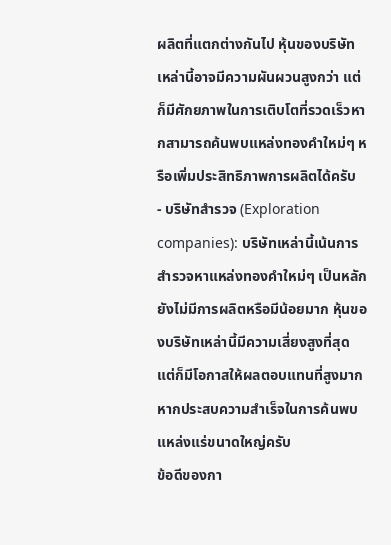ผลิตที่แตกต่างกันไป หุ้นของบริษัทเหล่านี้อาจมีความผันผวนสูงกว่า แต่ก็มีศักยภาพในการเติบโตที่รวดเร็วหากสามารถค้นพบแหล่งทองคำใหม่ๆ หรือเพิ่มประสิทธิภาพการผลิตได้ครับ
- บริษัทสำรวจ (Exploration companies): บริษัทเหล่านี้เน้นการสำรวจหาแหล่งทองคำใหม่ๆ เป็นหลัก ยังไม่มีการผลิตหรือมีน้อยมาก หุ้นของบริษัทเหล่านี้มีความเสี่ยงสูงที่สุด แต่ก็มีโอกาสให้ผลตอบแทนที่สูงมากหากประสบความสำเร็จในการค้นพบแหล่งแร่ขนาดใหญ่ครับ
ข้อดีของกา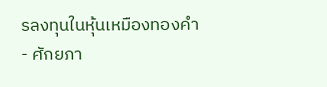รลงทุนในหุ้นเหมืองทองคำ
- ศักยภา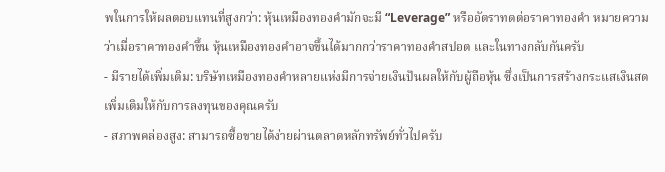พในการให้ผลตอบแทนที่สูงกว่า: หุ้นเหมืองทองคำมักจะมี “Leverage” หรืออัตราทดต่อราคาทองคำ หมายความว่าเมื่อราคาทองคำขึ้น หุ้นเหมืองทองคำอาจขึ้นได้มากกว่าราคาทองคำสปอต และในทางกลับกันครับ
- มีรายได้เพิ่มเติม: บริษัทเหมืองทองคำหลายแห่งมีการจ่ายเงินปันผลให้กับผู้ถือหุ้น ซึ่งเป็นการสร้างกระแสเงินสดเพิ่มเติมให้กับการลงทุนของคุณครับ
- สภาพคล่องสูง: สามารถซื้อขายได้ง่ายผ่านตลาดหลักทรัพย์ทั่วไปครับ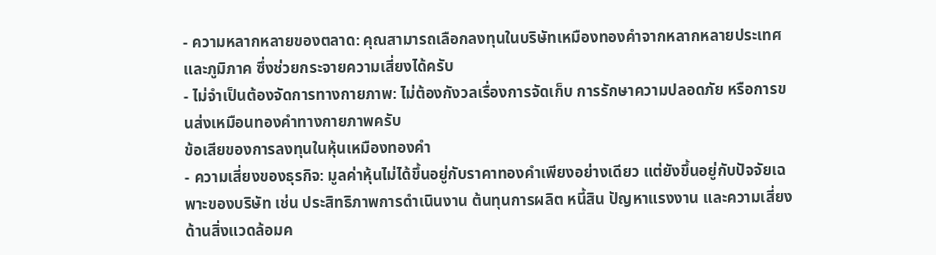- ความหลากหลายของตลาด: คุณสามารถเลือกลงทุนในบริษัทเหมืองทองคำจากหลากหลายประเทศและภูมิภาค ซึ่งช่วยกระจายความเสี่ยงได้ครับ
- ไม่จำเป็นต้องจัดการทางกายภาพ: ไม่ต้องกังวลเรื่องการจัดเก็บ การรักษาความปลอดภัย หรือการขนส่งเหมือนทองคำทางกายภาพครับ
ข้อเสียของการลงทุนในหุ้นเหมืองทองคำ
- ความเสี่ยงของธุรกิจ: มูลค่าหุ้นไม่ได้ขึ้นอยู่กับราคาทองคำเพียงอย่างเดียว แต่ยังขึ้นอยู่กับปัจจัยเฉพาะของบริษัท เช่น ประสิทธิภาพการดำเนินงาน ต้นทุนการผลิต หนี้สิน ปัญหาแรงงาน และความเสี่ยงด้านสิ่งแวดล้อมค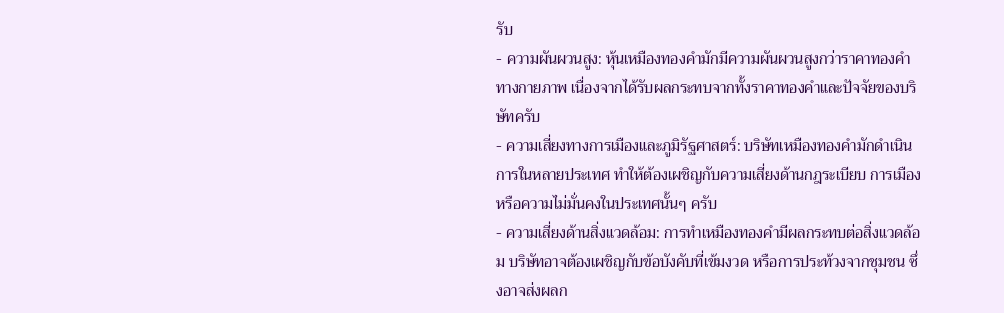รับ
- ความผันผวนสูง: หุ้นเหมืองทองคำมักมีความผันผวนสูงกว่าราคาทองคำทางกายภาพ เนื่องจากได้รับผลกระทบจากทั้งราคาทองคำและปัจจัยของบริษัทครับ
- ความเสี่ยงทางการเมืองและภูมิรัฐศาสตร์: บริษัทเหมืองทองคำมักดำเนินการในหลายประเทศ ทำให้ต้องเผชิญกับความเสี่ยงด้านกฎระเบียบ การเมือง หรือความไม่มั่นคงในประเทศนั้นๆ ครับ
- ความเสี่ยงด้านสิ่งแวดล้อม: การทำเหมืองทองคำมีผลกระทบต่อสิ่งแวดล้อม บริษัทอาจต้องเผชิญกับข้อบังคับที่เข้มงวด หรือการประท้วงจากชุมชน ซึ่งอาจส่งผลก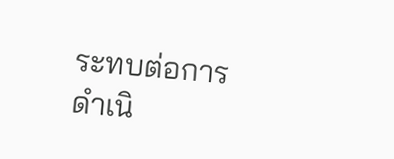ระทบต่อการดำเนิ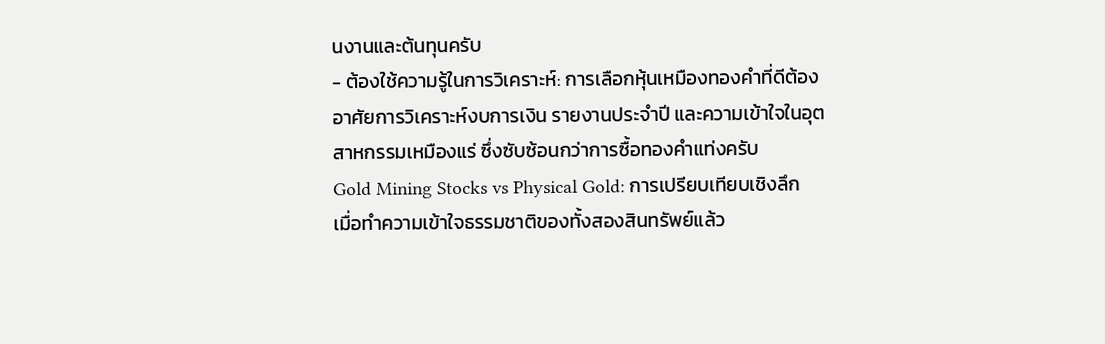นงานและต้นทุนครับ
- ต้องใช้ความรู้ในการวิเคราะห์: การเลือกหุ้นเหมืองทองคำที่ดีต้องอาศัยการวิเคราะห์งบการเงิน รายงานประจำปี และความเข้าใจในอุตสาหกรรมเหมืองแร่ ซึ่งซับซ้อนกว่าการซื้อทองคำแท่งครับ
Gold Mining Stocks vs Physical Gold: การเปรียบเทียบเชิงลึก
เมื่อทำความเข้าใจธรรมชาติของทั้งสองสินทรัพย์แล้ว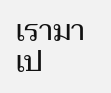เรามาเป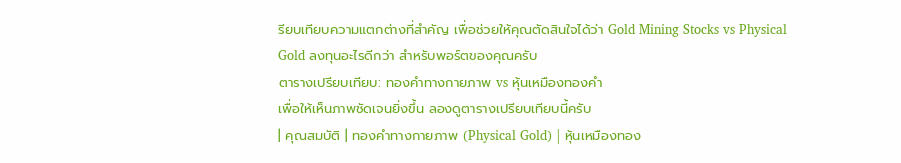รียบเทียบความแตกต่างที่สำคัญ เพื่อช่วยให้คุณตัดสินใจได้ว่า Gold Mining Stocks vs Physical Gold ลงทุนอะไรดีกว่า สำหรับพอร์ตของคุณครับ
ตารางเปรียบเทียบ: ทองคำทางกายภาพ vs หุ้นเหมืองทองคำ
เพื่อให้เห็นภาพชัดเจนยิ่งขึ้น ลองดูตารางเปรียบเทียบนี้ครับ
| คุณสมบัติ | ทองคำทางกายภาพ (Physical Gold) | หุ้นเหมืองทอง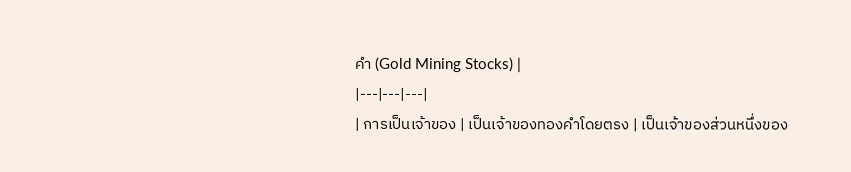คำ (Gold Mining Stocks) |
|---|---|---|
| การเป็นเจ้าของ | เป็นเจ้าของทองคำโดยตรง | เป็นเจ้าของส่วนหนึ่งของ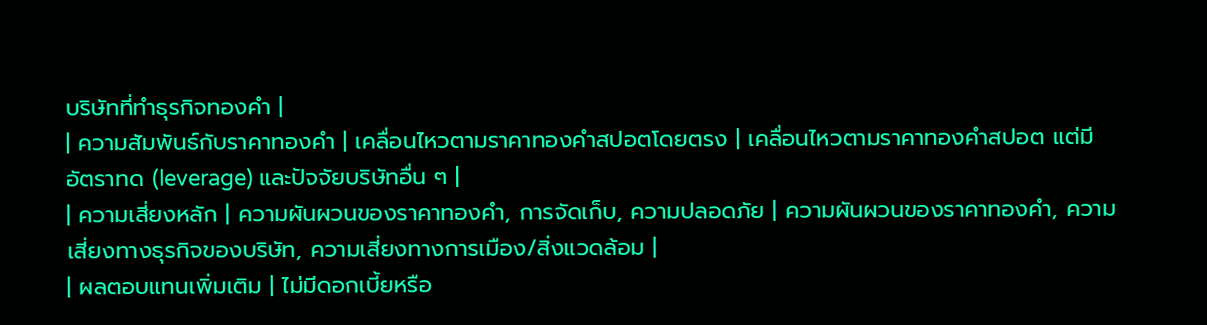บริษัทที่ทำธุรกิจทองคำ |
| ความสัมพันธ์กับราคาทองคำ | เคลื่อนไหวตามราคาทองคำสปอตโดยตรง | เคลื่อนไหวตามราคาทองคำสปอต แต่มีอัตราทด (leverage) และปัจจัยบริษัทอื่น ๆ |
| ความเสี่ยงหลัก | ความผันผวนของราคาทองคำ, การจัดเก็บ, ความปลอดภัย | ความผันผวนของราคาทองคำ, ความเสี่ยงทางธุรกิจของบริษัท, ความเสี่ยงทางการเมือง/สิ่งแวดล้อม |
| ผลตอบแทนเพิ่มเติม | ไม่มีดอกเบี้ยหรือ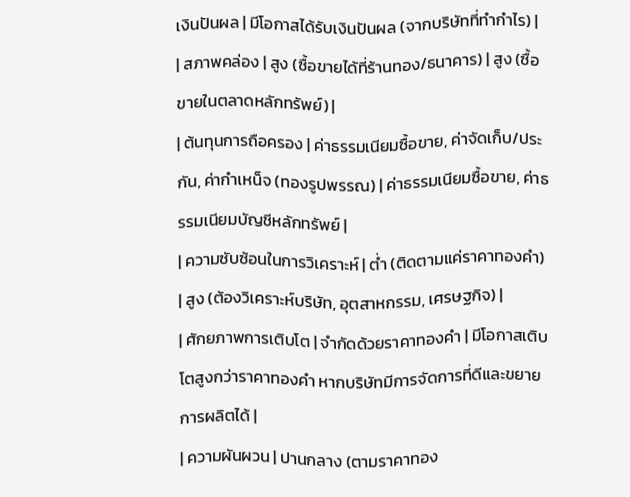เงินปันผล | มีโอกาสได้รับเงินปันผล (จากบริษัทที่ทำกำไร) |
| สภาพคล่อง | สูง (ซื้อขายได้ที่ร้านทอง/ธนาคาร) | สูง (ซื้อขายในตลาดหลักทรัพย์) |
| ต้นทุนการถือครอง | ค่าธรรมเนียมซื้อขาย, ค่าจัดเก็บ/ประกัน, ค่ากำเหน็จ (ทองรูปพรรณ) | ค่าธรรมเนียมซื้อขาย, ค่าธรรมเนียมบัญชีหลักทรัพย์ |
| ความซับซ้อนในการวิเคราะห์ | ต่ำ (ติดตามแค่ราคาทองคำ) | สูง (ต้องวิเคราะห์บริษัท, อุตสาหกรรม, เศรษฐกิจ) |
| ศักยภาพการเติบโต | จำกัดด้วยราคาทองคำ | มีโอกาสเติบโตสูงกว่าราคาทองคำ หากบริษัทมีการจัดการที่ดีและขยายการผลิตได้ |
| ความผันผวน | ปานกลาง (ตามราคาทอง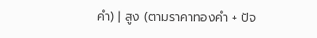คำ) | สูง (ตามราคาทองคำ + ปัจ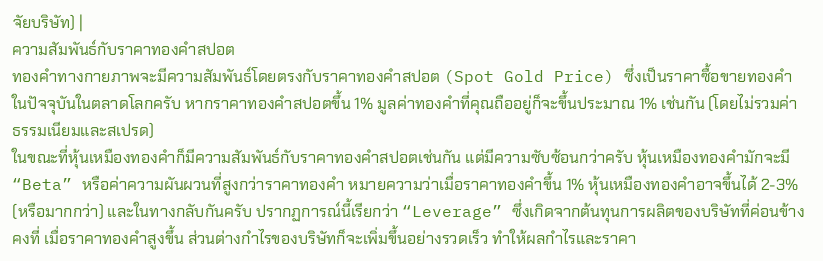จัยบริษัท) |
ความสัมพันธ์กับราคาทองคำสปอต
ทองคำทางกายภาพจะมีความสัมพันธ์โดยตรงกับราคาทองคำสปอต (Spot Gold Price) ซึ่งเป็นราคาซื้อขายทองคำในปัจจุบันในตลาดโลกครับ หากราคาทองคำสปอตขึ้น 1% มูลค่าทองคำที่คุณถืออยู่ก็จะขึ้นประมาณ 1% เช่นกัน (โดยไม่รวมค่าธรรมเนียมและสเปรด)
ในขณะที่หุ้นเหมืองทองคำก็มีความสัมพันธ์กับราคาทองคำสปอตเช่นกัน แต่มีความซับซ้อนกว่าครับ หุ้นเหมืองทองคำมักจะมี “Beta” หรือค่าความผันผวนที่สูงกว่าราคาทองคำ หมายความว่าเมื่อราคาทองคำขึ้น 1% หุ้นเหมืองทองคำอาจขึ้นได้ 2-3% (หรือมากกว่า) และในทางกลับกันครับ ปรากฏการณ์นี้เรียกว่า “Leverage” ซึ่งเกิดจากต้นทุนการผลิตของบริษัทที่ค่อนข้างคงที่ เมื่อราคาทองคำสูงขึ้น ส่วนต่างกำไรของบริษัทก็จะเพิ่มขึ้นอย่างรวดเร็ว ทำให้ผลกำไรและราคา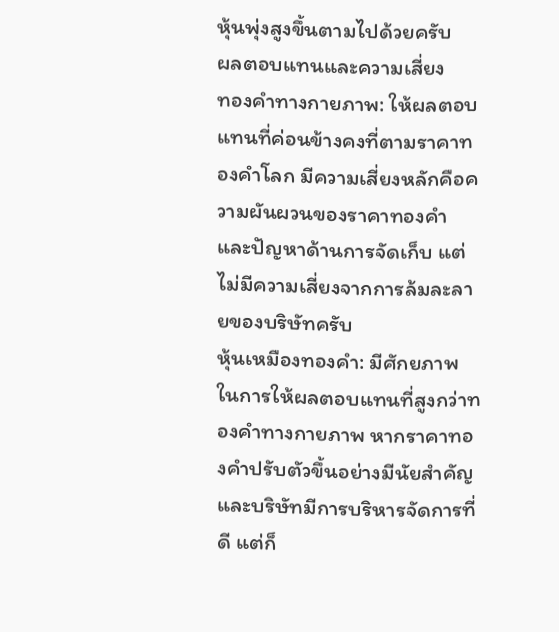หุ้นพุ่งสูงขึ้นตามไปด้วยครับ
ผลตอบแทนและความเสี่ยง
ทองคำทางกายภาพ: ให้ผลตอบแทนที่ค่อนข้างคงที่ตามราคาทองคำโลก มีความเสี่ยงหลักคือความผันผวนของราคาทองคำและปัญหาด้านการจัดเก็บ แต่ไม่มีความเสี่ยงจากการล้มละลายของบริษัทครับ
หุ้นเหมืองทองคำ: มีศักยภาพในการให้ผลตอบแทนที่สูงกว่าทองคำทางกายภาพ หากราคาทองคำปรับตัวขึ้นอย่างมีนัยสำคัญ และบริษัทมีการบริหารจัดการที่ดี แต่ก็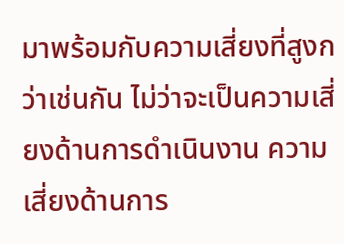มาพร้อมกับความเสี่ยงที่สูงกว่าเช่นกัน ไม่ว่าจะเป็นความเสี่ยงด้านการดำเนินงาน ความเสี่ยงด้านการ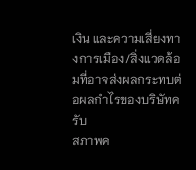เงิน และความเสี่ยงทางการเมือง/สิ่งแวดล้อมที่อาจส่งผลกระทบต่อผลกำไรของบริษัทครับ
สภาพค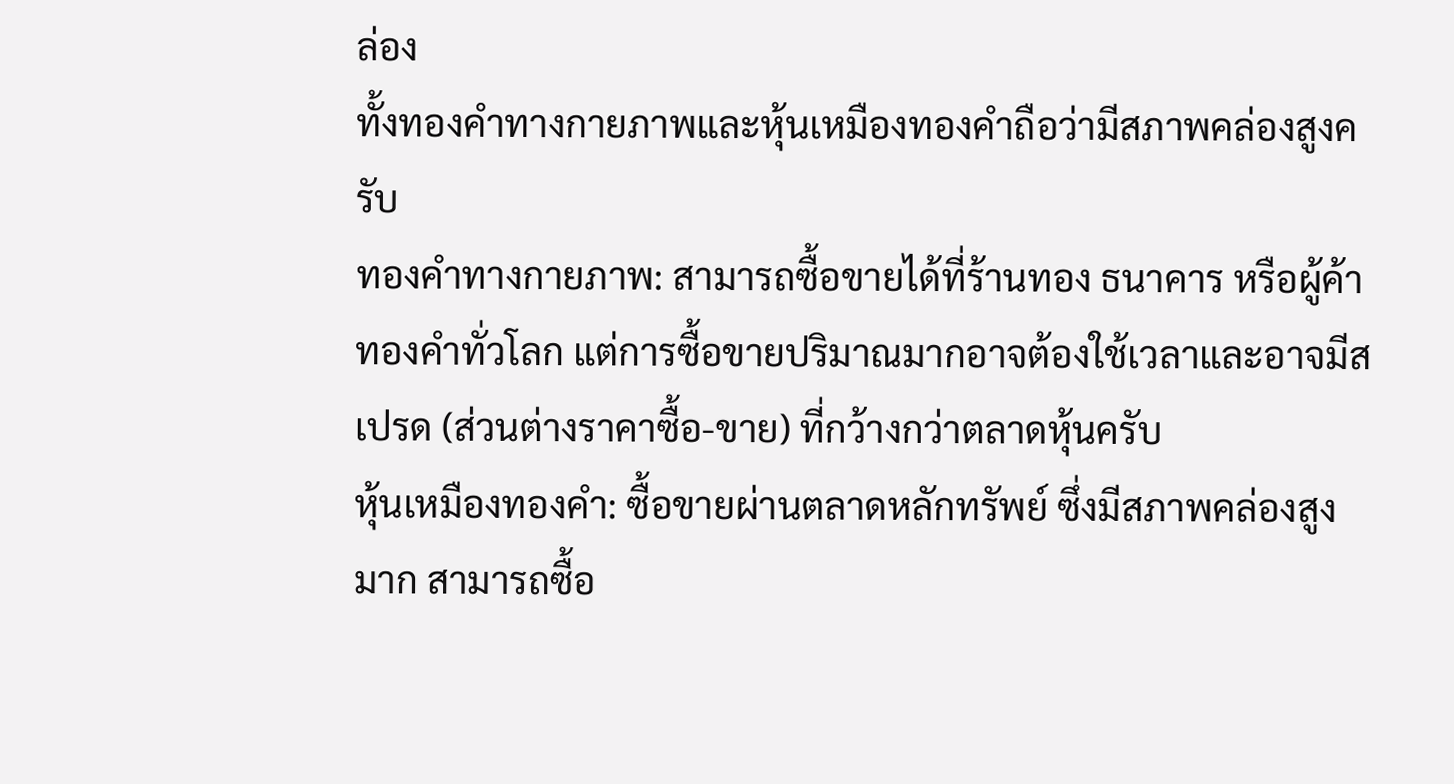ล่อง
ทั้งทองคำทางกายภาพและหุ้นเหมืองทองคำถือว่ามีสภาพคล่องสูงครับ
ทองคำทางกายภาพ: สามารถซื้อขายได้ที่ร้านทอง ธนาคาร หรือผู้ค้าทองคำทั่วโลก แต่การซื้อขายปริมาณมากอาจต้องใช้เวลาและอาจมีสเปรด (ส่วนต่างราคาซื้อ-ขาย) ที่กว้างกว่าตลาดหุ้นครับ
หุ้นเหมืองทองคำ: ซื้อขายผ่านตลาดหลักทรัพย์ ซึ่งมีสภาพคล่องสูงมาก สามารถซื้อ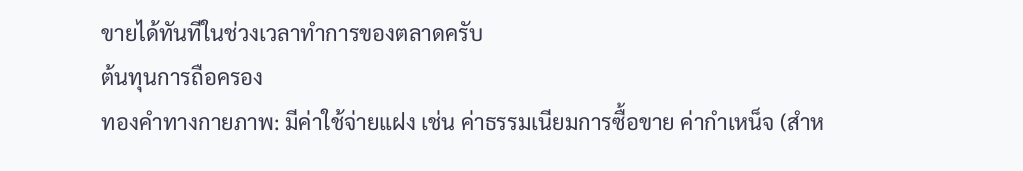ขายได้ทันทีในช่วงเวลาทำการของตลาดครับ
ต้นทุนการถือครอง
ทองคำทางกายภาพ: มีค่าใช้จ่ายแฝง เช่น ค่าธรรมเนียมการซื้อขาย ค่ากำเหน็จ (สำห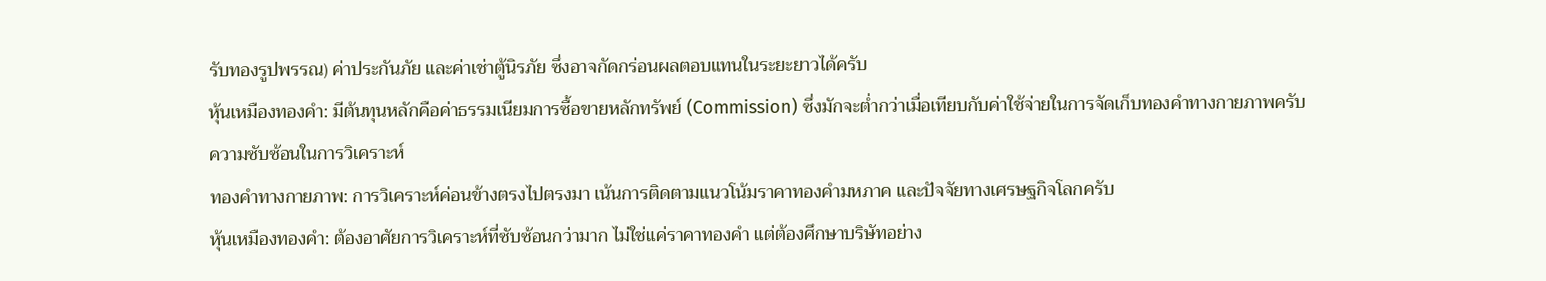รับทองรูปพรรณ) ค่าประกันภัย และค่าเช่าตู้นิรภัย ซึ่งอาจกัดกร่อนผลตอบแทนในระยะยาวได้ครับ
หุ้นเหมืองทองคำ: มีต้นทุนหลักคือค่าธรรมเนียมการซื้อขายหลักทรัพย์ (Commission) ซึ่งมักจะต่ำกว่าเมื่อเทียบกับค่าใช้จ่ายในการจัดเก็บทองคำทางกายภาพครับ
ความซับซ้อนในการวิเคราะห์
ทองคำทางกายภาพ: การวิเคราะห์ค่อนข้างตรงไปตรงมา เน้นการติดตามแนวโน้มราคาทองคำมหภาค และปัจจัยทางเศรษฐกิจโลกครับ
หุ้นเหมืองทองคำ: ต้องอาศัยการวิเคราะห์ที่ซับซ้อนกว่ามาก ไม่ใช่แค่ราคาทองคำ แต่ต้องศึกษาบริษัทอย่าง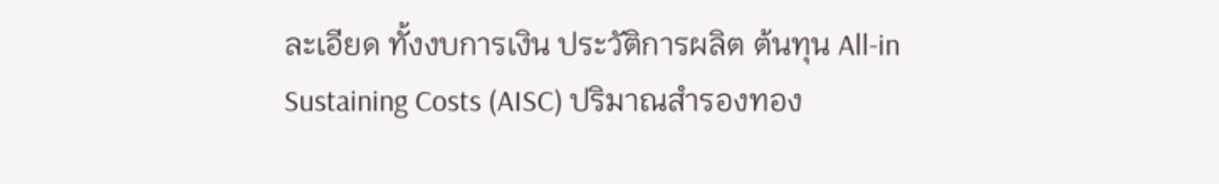ละเอียด ทั้งงบการเงิน ประวัติการผลิต ต้นทุน All-in Sustaining Costs (AISC) ปริมาณสำรองทอง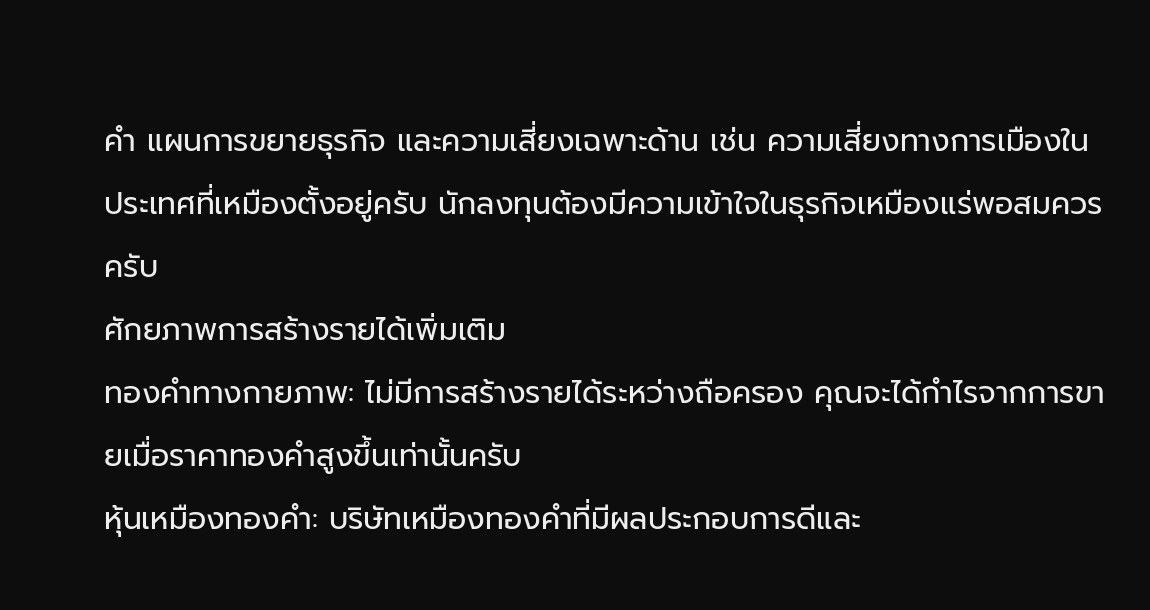คำ แผนการขยายธุรกิจ และความเสี่ยงเฉพาะด้าน เช่น ความเสี่ยงทางการเมืองในประเทศที่เหมืองตั้งอยู่ครับ นักลงทุนต้องมีความเข้าใจในธุรกิจเหมืองแร่พอสมควรครับ
ศักยภาพการสร้างรายได้เพิ่มเติม
ทองคำทางกายภาพ: ไม่มีการสร้างรายได้ระหว่างถือครอง คุณจะได้กำไรจากการขายเมื่อราคาทองคำสูงขึ้นเท่านั้นครับ
หุ้นเหมืองทองคำ: บริษัทเหมืองทองคำที่มีผลประกอบการดีและ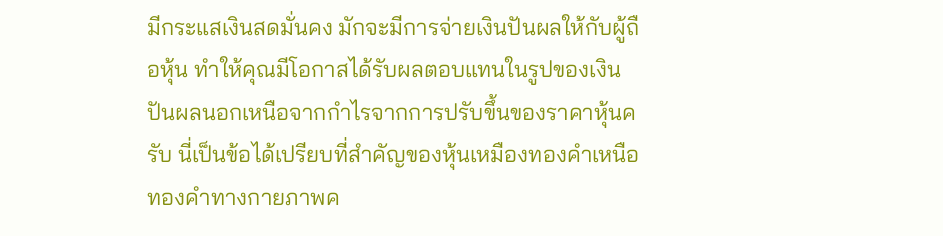มีกระแสเงินสดมั่นคง มักจะมีการจ่ายเงินปันผลให้กับผู้ถือหุ้น ทำให้คุณมีโอกาสได้รับผลตอบแทนในรูปของเงินปันผลนอกเหนือจากกำไรจากการปรับขึ้นของราคาหุ้นครับ นี่เป็นข้อได้เปรียบที่สำคัญของหุ้นเหมืองทองคำเหนือทองคำทางกายภาพค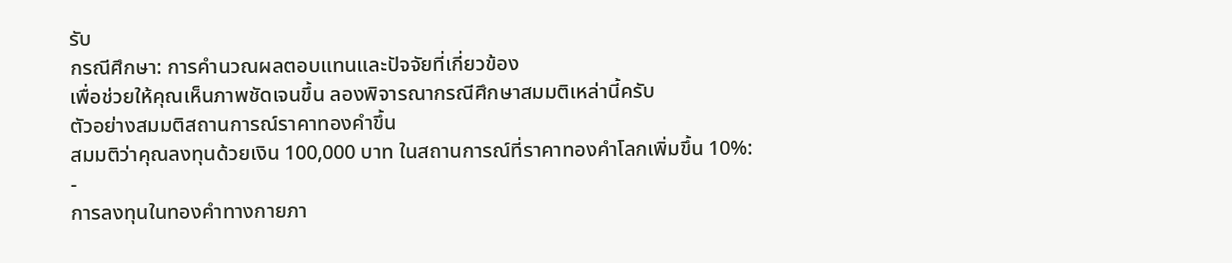รับ
กรณีศึกษา: การคำนวณผลตอบแทนและปัจจัยที่เกี่ยวข้อง
เพื่อช่วยให้คุณเห็นภาพชัดเจนขึ้น ลองพิจารณากรณีศึกษาสมมติเหล่านี้ครับ
ตัวอย่างสมมติสถานการณ์ราคาทองคำขึ้น
สมมติว่าคุณลงทุนด้วยเงิน 100,000 บาท ในสถานการณ์ที่ราคาทองคำโลกเพิ่มขึ้น 10%:
-
การลงทุนในทองคำทางกายภา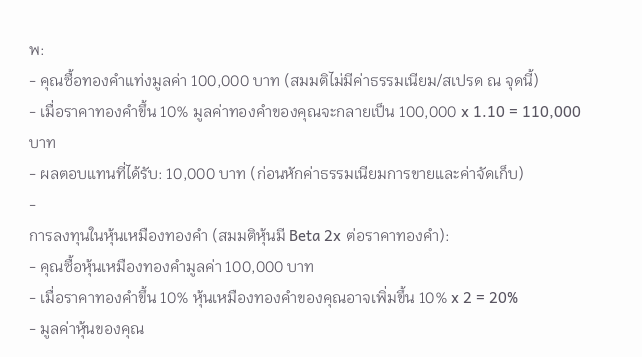พ:
- คุณซื้อทองคำแท่งมูลค่า 100,000 บาท (สมมติไม่มีค่าธรรมเนียม/สเปรด ณ จุดนี้)
- เมื่อราคาทองคำขึ้น 10% มูลค่าทองคำของคุณจะกลายเป็น 100,000 x 1.10 = 110,000 บาท
- ผลตอบแทนที่ได้รับ: 10,000 บาท (ก่อนหักค่าธรรมเนียมการขายและค่าจัดเก็บ)
-
การลงทุนในหุ้นเหมืองทองคำ (สมมติหุ้นมี Beta 2x ต่อราคาทองคำ):
- คุณซื้อหุ้นเหมืองทองคำมูลค่า 100,000 บาท
- เมื่อราคาทองคำขึ้น 10% หุ้นเหมืองทองคำของคุณอาจเพิ่มขึ้น 10% x 2 = 20%
- มูลค่าหุ้นของคุณ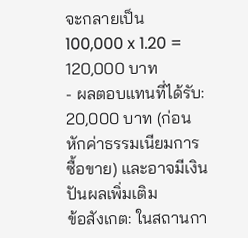จะกลายเป็น 100,000 x 1.20 = 120,000 บาท
- ผลตอบแทนที่ได้รับ: 20,000 บาท (ก่อนหักค่าธรรมเนียมการซื้อขาย) และอาจมีเงินปันผลเพิ่มเติม
ข้อสังเกต: ในสถานกา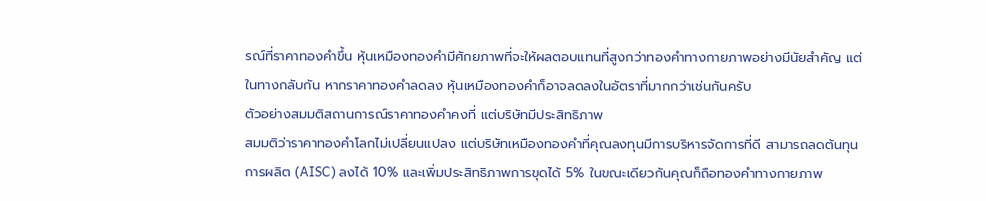รณ์ที่ราคาทองคำขึ้น หุ้นเหมืองทองคำมีศักยภาพที่จะให้ผลตอบแทนที่สูงกว่าทองคำทางกายภาพอย่างมีนัยสำคัญ แต่ในทางกลับกัน หากราคาทองคำลดลง หุ้นเหมืองทองคำก็อาจลดลงในอัตราที่มากกว่าเช่นกันครับ
ตัวอย่างสมมติสถานการณ์ราคาทองคำคงที่ แต่บริษัทมีประสิทธิภาพ
สมมติว่าราคาทองคำโลกไม่เปลี่ยนแปลง แต่บริษัทเหมืองทองคำที่คุณลงทุนมีการบริหารจัดการที่ดี สามารถลดต้นทุนการผลิต (AISC) ลงได้ 10% และเพิ่มประสิทธิภาพการขุดได้ 5% ในขณะเดียวกันคุณก็ถือทองคำทางกายภาพ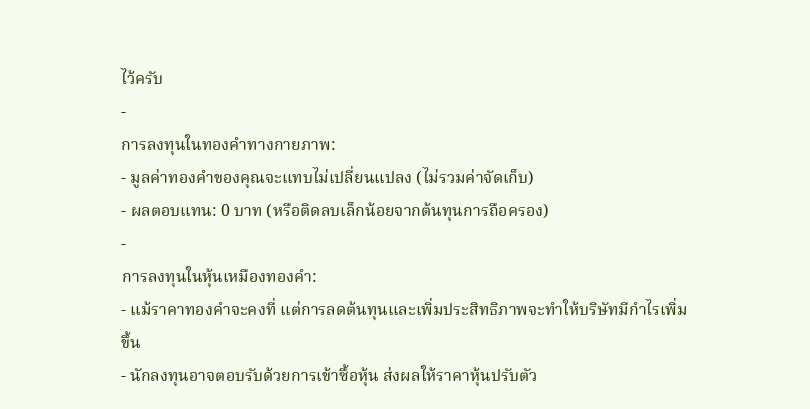ไว้ครับ
-
การลงทุนในทองคำทางกายภาพ:
- มูลค่าทองคำของคุณจะแทบไม่เปลี่ยนแปลง (ไม่รวมค่าจัดเก็บ)
- ผลตอบแทน: 0 บาท (หรือติดลบเล็กน้อยจากต้นทุนการถือครอง)
-
การลงทุนในหุ้นเหมืองทองคำ:
- แม้ราคาทองคำจะคงที่ แต่การลดต้นทุนและเพิ่มประสิทธิภาพจะทำให้บริษัทมีกำไรเพิ่มขึ้น
- นักลงทุนอาจตอบรับด้วยการเข้าซื้อหุ้น ส่งผลให้ราคาหุ้นปรับตัว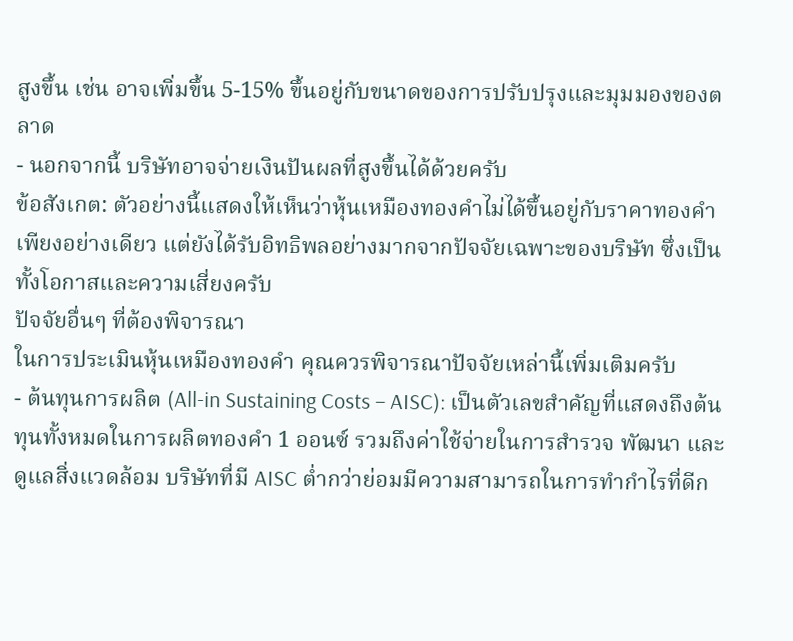สูงขึ้น เช่น อาจเพิ่มขึ้น 5-15% ขึ้นอยู่กับขนาดของการปรับปรุงและมุมมองของตลาด
- นอกจากนี้ บริษัทอาจจ่ายเงินปันผลที่สูงขึ้นได้ด้วยครับ
ข้อสังเกต: ตัวอย่างนี้แสดงให้เห็นว่าหุ้นเหมืองทองคำไม่ได้ขึ้นอยู่กับราคาทองคำเพียงอย่างเดียว แต่ยังได้รับอิทธิพลอย่างมากจากปัจจัยเฉพาะของบริษัท ซึ่งเป็นทั้งโอกาสและความเสี่ยงครับ
ปัจจัยอื่นๆ ที่ต้องพิจารณา
ในการประเมินหุ้นเหมืองทองคำ คุณควรพิจารณาปัจจัยเหล่านี้เพิ่มเติมครับ
- ต้นทุนการผลิต (All-in Sustaining Costs – AISC): เป็นตัวเลขสำคัญที่แสดงถึงต้นทุนทั้งหมดในการผลิตทองคำ 1 ออนซ์ รวมถึงค่าใช้จ่ายในการสำรวจ พัฒนา และดูแลสิ่งแวดล้อม บริษัทที่มี AISC ต่ำกว่าย่อมมีความสามารถในการทำกำไรที่ดีก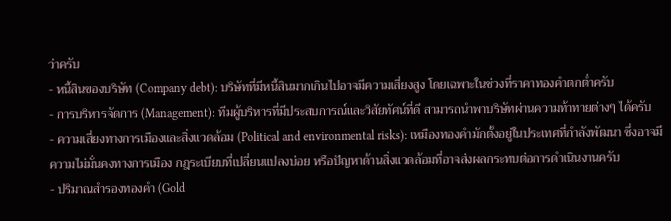ว่าครับ
- หนี้สินของบริษัท (Company debt): บริษัทที่มีหนี้สินมากเกินไปอาจมีความเสี่ยงสูง โดยเฉพาะในช่วงที่ราคาทองคำตกต่ำครับ
- การบริหารจัดการ (Management): ทีมผู้บริหารที่มีประสบการณ์และวิสัยทัศน์ที่ดี สามารถนำพาบริษัทผ่านความท้าทายต่างๆ ได้ครับ
- ความเสี่ยงทางการเมืองและสิ่งแวดล้อม (Political and environmental risks): เหมืองทองคำมักตั้งอยู่ในประเทศที่กำลังพัฒนา ซึ่งอาจมีความไม่มั่นคงทางการเมือง กฎระเบียบที่เปลี่ยนแปลงบ่อย หรือปัญหาด้านสิ่งแวดล้อมที่อาจส่งผลกระทบต่อการดำเนินงานครับ
- ปริมาณสำรองทองคำ (Gold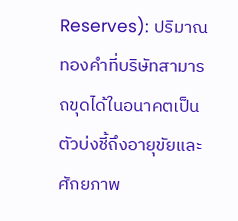Reserves): ปริมาณทองคำที่บริษัทสามารถขุดได้ในอนาคตเป็นตัวบ่งชี้ถึงอายุขัยและศักยภาพ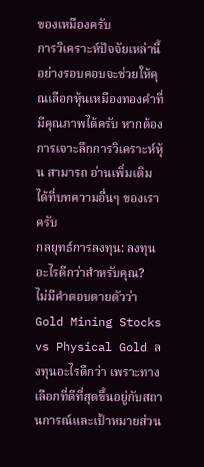ของเหมืองครับ
การวิเคราะห์ปัจจัยเหล่านี้อย่างรอบคอบจะช่วยให้คุณเลือกหุ้นเหมืองทองคำที่มีคุณภาพได้ครับ หากต้องการเจาะลึกการวิเคราะห์หุ้น สามารถ อ่านเพิ่มเติม ได้ที่บทความอื่นๆ ของเราครับ
กลยุทธ์การลงทุน: ลงทุนอะไรดีกว่าสำหรับคุณ?
ไม่มีคำตอบตายตัวว่า Gold Mining Stocks vs Physical Gold ลงทุนอะไรดีกว่า เพราะทางเลือกที่ดีที่สุดขึ้นอยู่กับสถานการณ์และเป้าหมายส่วน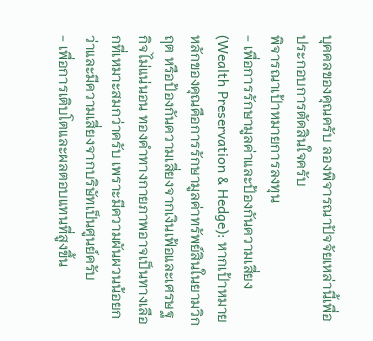บุคคลของคุณครับ ลองพิจารณาปัจจัยเหล่านี้เพื่อประกอบการตัดสินใจครับ
พิจารณาเป้าหมายการลงทุน
- เพื่อการรักษามูลค่าและป้องกันความเสี่ยง (Wealth Preservation & Hedge): หากเป้าหมายหลักของคุณคือการรักษามูลค่าทรัพย์สินในยามวิกฤต หรือป้องกันความเสี่ยงจากเงินเฟ้อและเศรษฐกิจไม่แน่นอน ทองคำทางกายภาพอาจเป็นทางเลือกที่เหมาะสมกว่าครับ เพราะมีความผันผวนน้อยกว่าและมีความเสี่ยงจากบริษัทเป็นศูนย์ครับ
- เพื่อการเติบโตและผลตอบแทนที่สูงขึ้น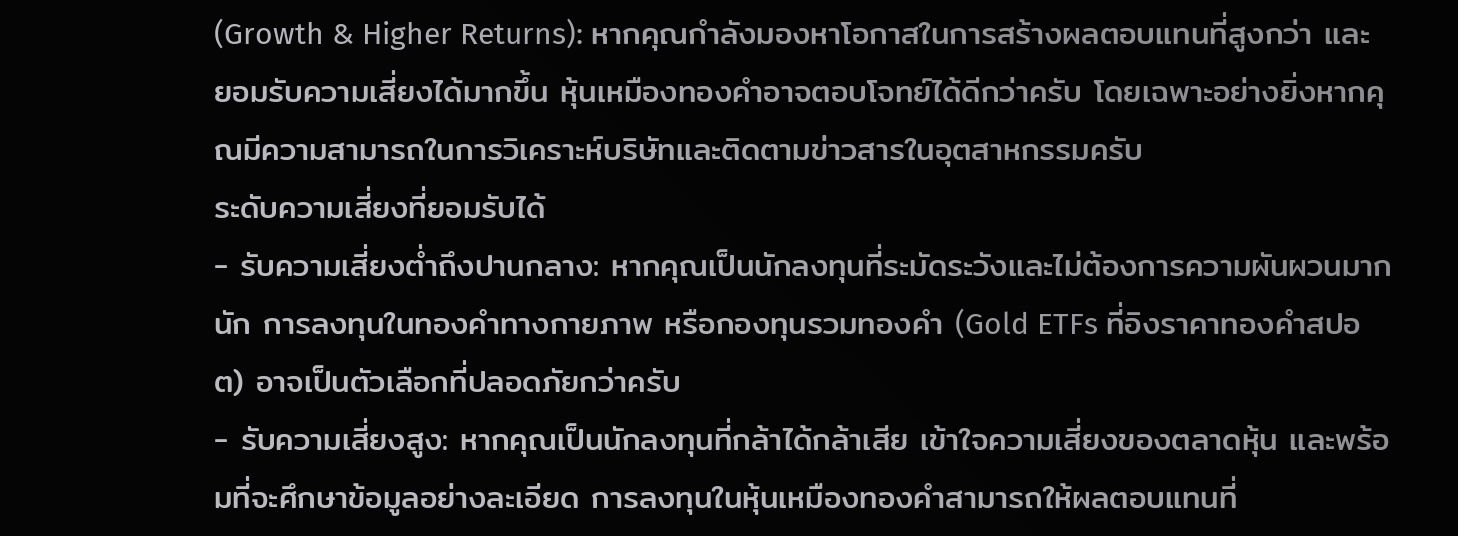(Growth & Higher Returns): หากคุณกำลังมองหาโอกาสในการสร้างผลตอบแทนที่สูงกว่า และยอมรับความเสี่ยงได้มากขึ้น หุ้นเหมืองทองคำอาจตอบโจทย์ได้ดีกว่าครับ โดยเฉพาะอย่างยิ่งหากคุณมีความสามารถในการวิเคราะห์บริษัทและติดตามข่าวสารในอุตสาหกรรมครับ
ระดับความเสี่ยงที่ยอมรับได้
- รับความเสี่ยงต่ำถึงปานกลาง: หากคุณเป็นนักลงทุนที่ระมัดระวังและไม่ต้องการความผันผวนมากนัก การลงทุนในทองคำทางกายภาพ หรือกองทุนรวมทองคำ (Gold ETFs ที่อิงราคาทองคำสปอต) อาจเป็นตัวเลือกที่ปลอดภัยกว่าครับ
- รับความเสี่ยงสูง: หากคุณเป็นนักลงทุนที่กล้าได้กล้าเสีย เข้าใจความเสี่ยงของตลาดหุ้น และพร้อมที่จะศึกษาข้อมูลอย่างละเอียด การลงทุนในหุ้นเหมืองทองคำสามารถให้ผลตอบแทนที่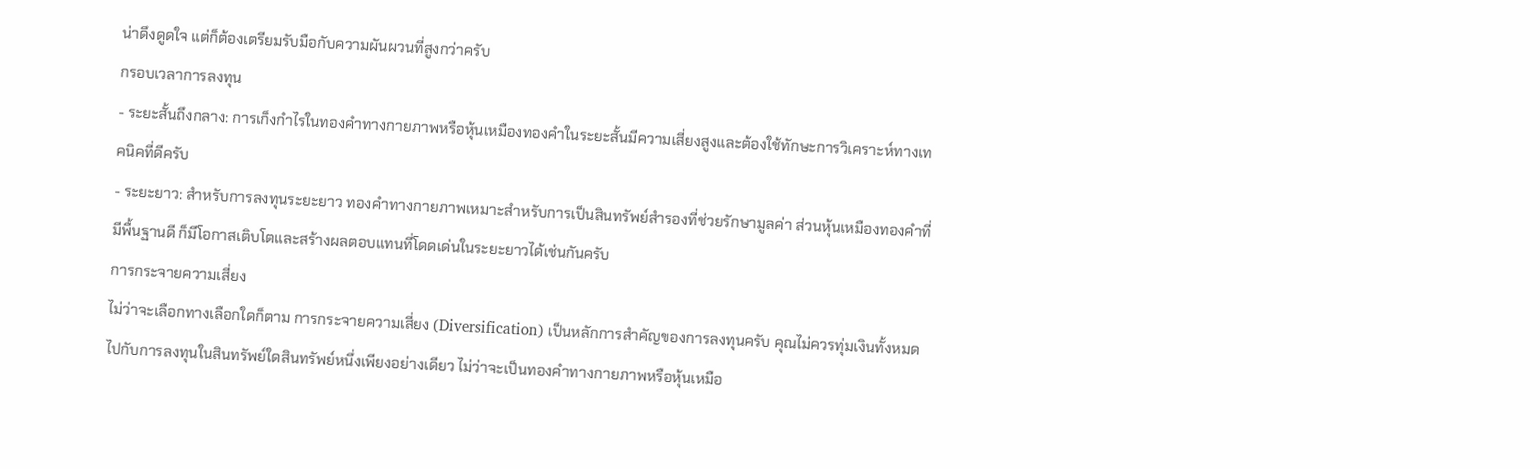น่าดึงดูดใจ แต่ก็ต้องเตรียมรับมือกับความผันผวนที่สูงกว่าครับ
กรอบเวลาการลงทุน
- ระยะสั้นถึงกลาง: การเก็งกำไรในทองคำทางกายภาพหรือหุ้นเหมืองทองคำในระยะสั้นมีความเสี่ยงสูงและต้องใช้ทักษะการวิเคราะห์ทางเทคนิคที่ดีครับ
- ระยะยาว: สำหรับการลงทุนระยะยาว ทองคำทางกายภาพเหมาะสำหรับการเป็นสินทรัพย์สำรองที่ช่วยรักษามูลค่า ส่วนหุ้นเหมืองทองคำที่มีพื้นฐานดี ก็มีโอกาสเติบโตและสร้างผลตอบแทนที่โดดเด่นในระยะยาวได้เช่นกันครับ
การกระจายความเสี่ยง
ไม่ว่าจะเลือกทางเลือกใดก็ตาม การกระจายความเสี่ยง (Diversification) เป็นหลักการสำคัญของการลงทุนครับ คุณไม่ควรทุ่มเงินทั้งหมดไปกับการลงทุนในสินทรัพย์ใดสินทรัพย์หนึ่งเพียงอย่างเดียว ไม่ว่าจะเป็นทองคำทางกายภาพหรือหุ้นเหมือ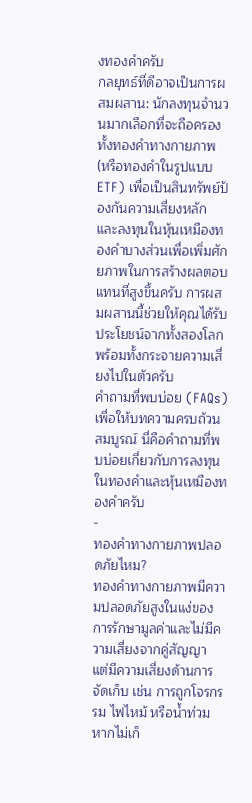งทองคำครับ
กลยุทธ์ที่ดีอาจเป็นการผสมผสาน: นักลงทุนจำนวนมากเลือกที่จะถือครองทั้งทองคำทางกายภาพ (หรือทองคำในรูปแบบ ETF) เพื่อเป็นสินทรัพย์ป้องกันความเสี่ยงหลัก และลงทุนในหุ้นเหมืองทองคำบางส่วนเพื่อเพิ่มศักยภาพในการสร้างผลตอบแทนที่สูงขึ้นครับ การผสมผสานนี้ช่วยให้คุณได้รับประโยชน์จากทั้งสองโลก พร้อมทั้งกระจายความเสี่ยงไปในตัวครับ
คำถามที่พบบ่อย (FAQs)
เพื่อให้บทความครบถ้วนสมบูรณ์ นี่คือคำถามที่พบบ่อยเกี่ยวกับการลงทุนในทองคำและหุ้นเหมืองทองคำครับ
-
ทองคำทางกายภาพปลอดภัยไหม?
ทองคำทางกายภาพมีความปลอดภัยสูงในแง่ของการรักษามูลค่าและไม่มีความเสี่ยงจากคู่สัญญา แต่มีความเสี่ยงด้านการจัดเก็บ เช่น การถูกโจรกรรม ไฟไหม้ หรือน้ำท่วม หากไม่เก็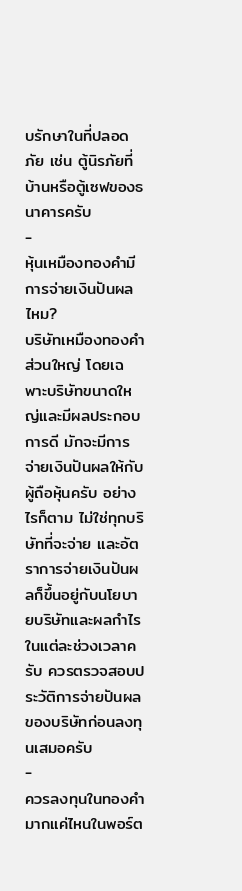บรักษาในที่ปลอดภัย เช่น ตู้นิรภัยที่บ้านหรือตู้เซฟของธนาคารครับ
-
หุ้นเหมืองทองคำมีการจ่ายเงินปันผลไหม?
บริษัทเหมืองทองคำส่วนใหญ่ โดยเฉพาะบริษัทขนาดใหญ่และมีผลประกอบการดี มักจะมีการจ่ายเงินปันผลให้กับผู้ถือหุ้นครับ อย่างไรก็ตาม ไม่ใช่ทุกบริษัทที่จะจ่าย และอัตราการจ่ายเงินปันผลก็ขึ้นอยู่กับนโยบายบริษัทและผลกำไรในแต่ละช่วงเวลาครับ ควรตรวจสอบประวัติการจ่ายปันผลของบริษัทก่อนลงทุนเสมอครับ
-
ควรลงทุนในทองคำมากแค่ไหนในพอร์ต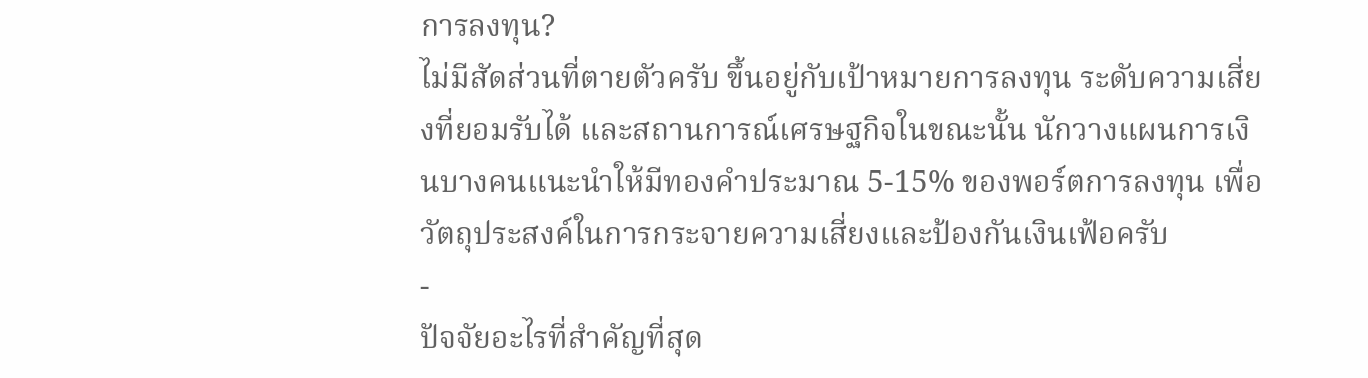การลงทุน?
ไม่มีสัดส่วนที่ตายตัวครับ ขึ้นอยู่กับเป้าหมายการลงทุน ระดับความเสี่ยงที่ยอมรับได้ และสถานการณ์เศรษฐกิจในขณะนั้น นักวางแผนการเงินบางคนแนะนำให้มีทองคำประมาณ 5-15% ของพอร์ตการลงทุน เพื่อวัตถุประสงค์ในการกระจายความเสี่ยงและป้องกันเงินเฟ้อครับ
-
ปัจจัยอะไรที่สำคัญที่สุด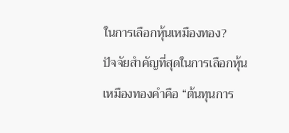ในการเลือกหุ้นเหมืองทอง?
ปัจจัยสำคัญที่สุดในการเลือกหุ้นเหมืองทองคำคือ “ต้นทุนการ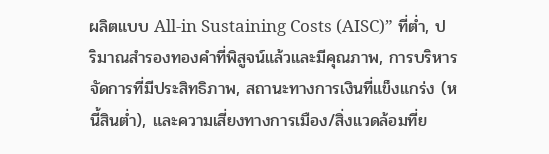ผลิตแบบ All-in Sustaining Costs (AISC)” ที่ต่ำ, ปริมาณสำรองทองคำที่พิสูจน์แล้วและมีคุณภาพ, การบริหารจัดการที่มีประสิทธิภาพ, สถานะทางการเงินที่แข็งแกร่ง (หนี้สินต่ำ), และความเสี่ยงทางการเมือง/สิ่งแวดล้อมที่ย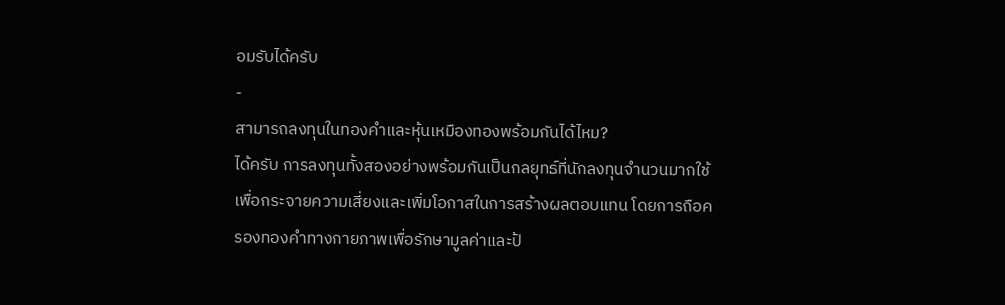อมรับได้ครับ
-
สามารถลงทุนในทองคำและหุ้นเหมืองทองพร้อมกันได้ไหม?
ได้ครับ การลงทุนทั้งสองอย่างพร้อมกันเป็นกลยุทธ์ที่นักลงทุนจำนวนมากใช้เพื่อกระจายความเสี่ยงและเพิ่มโอกาสในการสร้างผลตอบแทน โดยการถือครองทองคำทางกายภาพเพื่อรักษามูลค่าและป้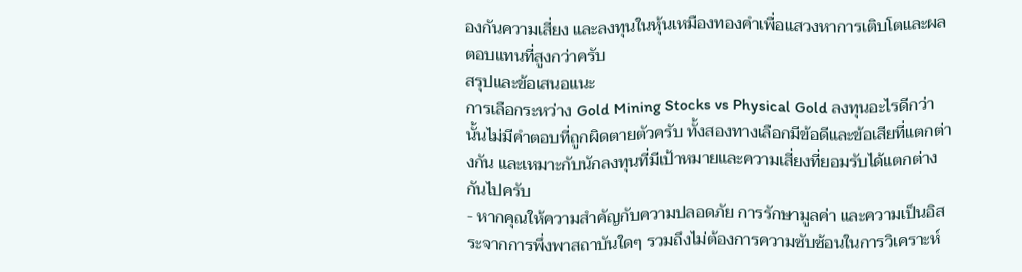องกันความเสี่ยง และลงทุนในหุ้นเหมืองทองคำเพื่อแสวงหาการเติบโตและผลตอบแทนที่สูงกว่าครับ
สรุปและข้อเสนอแนะ
การเลือกระหว่าง Gold Mining Stocks vs Physical Gold ลงทุนอะไรดีกว่า นั้นไม่มีคำตอบที่ถูกผิดตายตัวครับ ทั้งสองทางเลือกมีข้อดีและข้อเสียที่แตกต่างกัน และเหมาะกับนักลงทุนที่มีเป้าหมายและความเสี่ยงที่ยอมรับได้แตกต่างกันไปครับ
- หากคุณให้ความสำคัญกับความปลอดภัย การรักษามูลค่า และความเป็นอิสระจากการพึ่งพาสถาบันใดๆ รวมถึงไม่ต้องการความซับซ้อนในการวิเคราะห์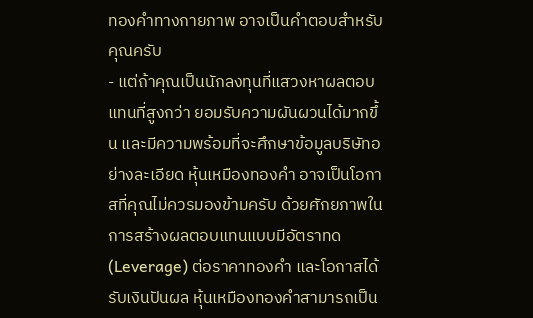ทองคำทางกายภาพ อาจเป็นคำตอบสำหรับคุณครับ
- แต่ถ้าคุณเป็นนักลงทุนที่แสวงหาผลตอบแทนที่สูงกว่า ยอมรับความผันผวนได้มากขึ้น และมีความพร้อมที่จะศึกษาข้อมูลบริษัทอย่างละเอียด หุ้นเหมืองทองคำ อาจเป็นโอกาสที่คุณไม่ควรมองข้ามครับ ด้วยศักยภาพในการสร้างผลตอบแทนแบบมีอัตราทด (Leverage) ต่อราคาทองคำ และโอกาสได้รับเงินปันผล หุ้นเหมืองทองคำสามารถเป็น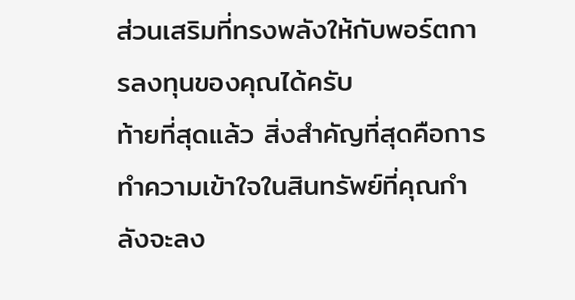ส่วนเสริมที่ทรงพลังให้กับพอร์ตการลงทุนของคุณได้ครับ
ท้ายที่สุดแล้ว สิ่งสำคัญที่สุดคือการทำความเข้าใจในสินทรัพย์ที่คุณกำลังจะลง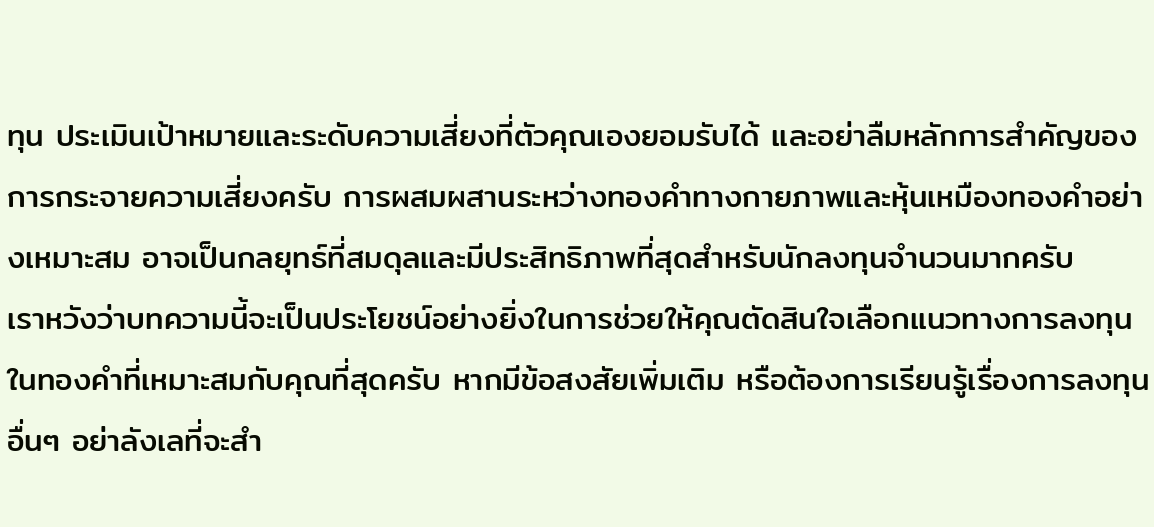ทุน ประเมินเป้าหมายและระดับความเสี่ยงที่ตัวคุณเองยอมรับได้ และอย่าลืมหลักการสำคัญของการกระจายความเสี่ยงครับ การผสมผสานระหว่างทองคำทางกายภาพและหุ้นเหมืองทองคำอย่างเหมาะสม อาจเป็นกลยุทธ์ที่สมดุลและมีประสิทธิภาพที่สุดสำหรับนักลงทุนจำนวนมากครับ
เราหวังว่าบทความนี้จะเป็นประโยชน์อย่างยิ่งในการช่วยให้คุณตัดสินใจเลือกแนวทางการลงทุนในทองคำที่เหมาะสมกับคุณที่สุดครับ หากมีข้อสงสัยเพิ่มเติม หรือต้องการเรียนรู้เรื่องการลงทุนอื่นๆ อย่าลังเลที่จะสำ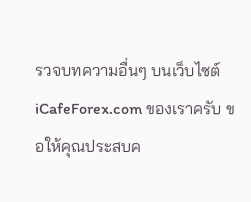รวจบทความอื่นๆ บนเว็บไซต์ iCafeForex.com ของเราครับ ขอให้คุณประสบค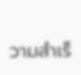วามสำเร็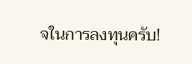จในการลงทุนครับ!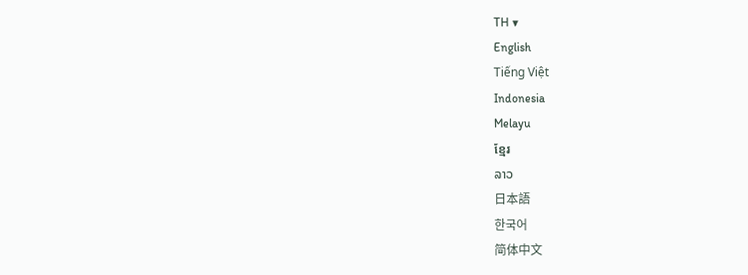TH ▼
English
Tiếng Việt
Indonesia
Melayu
ខ្មែរ
ລາວ
日本語
한국어
简体中文